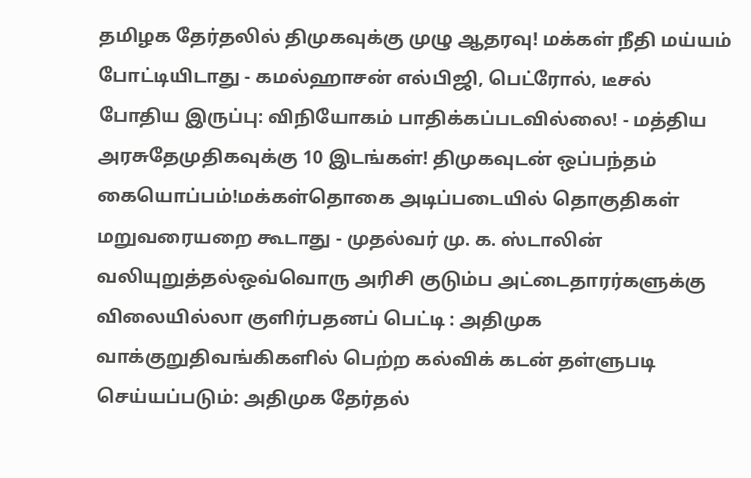தமிழக தேர்தலில் திமுகவுக்கு முழு ஆதரவு! மக்கள் நீதி மய்யம் போட்டியிடாது - கமல்ஹாசன் எல்பிஜி, பெட்ரோல், டீசல் போதிய இருப்பு: விநியோகம் பாதிக்கப்படவில்லை! - மத்திய அரசுதேமுதிகவுக்கு 10 இடங்கள்! திமுகவுடன் ஒப்பந்தம் கையொப்பம்!மக்கள்தொகை அடிப்படையில் தொகுதிகள் மறுவரையறை கூடாது - முதல்வர் மு. க. ஸ்டாலின் வலியுறுத்தல்ஒவ்வொரு அரிசி குடும்ப அட்டைதாரர்களுக்கு விலையில்லா குளிர்பதனப் பெட்டி : அதிமுக வாக்குறுதிவங்கிகளில் பெற்ற கல்விக் கடன் தள்ளுபடி செய்யப்படும்: அதிமுக தேர்தல்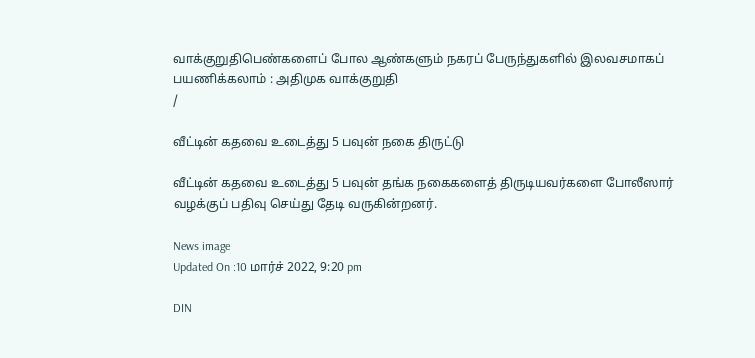வாக்குறுதிபெண்களைப் போல ஆண்களும் நகரப் பேருந்துகளில் இலவசமாகப் பயணிக்கலாம் : அதிமுக வாக்குறுதி
/

வீட்டின் கதவை உடைத்து 5 பவுன் நகை திருட்டு

வீட்டின் கதவை உடைத்து 5 பவுன் தங்க நகைகளைத் திருடியவர்களை போலீஸார் வழக்குப் பதிவு செய்து தேடி வருகின்றனர்.

News image
Updated On :10 மார்ச் 2022, 9:20 pm

DIN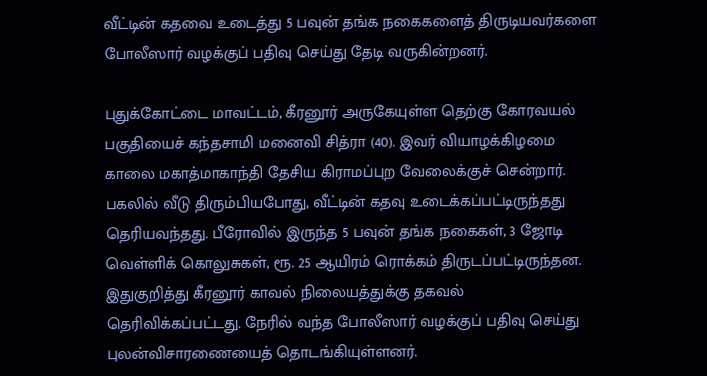வீட்டின் கதவை உடைத்து 5 பவுன் தங்க நகைகளைத் திருடியவர்களை போலீஸார் வழக்குப் பதிவு செய்து தேடி வருகின்றனர்.

புதுக்கோட்டை மாவட்டம், கீரனூர் அருகேயுள்ள தெற்கு கோரவயல் பகுதியைச் கந்தசாமி மனைவி சித்ரா (40). இவர் வியாழக்கிழமை காலை மகாத்மாகாந்தி தேசிய கிராமப்புற வேலைக்குச் சென்றார். பகலில் வீடு திரும்பியபோது, வீட்டின் கதவு உடைக்கப்பட்டிருந்தது தெரியவந்தது. பீரோவில் இருந்த 5 பவுன் தங்க நகைகள், 3 ஜோடி வெள்ளிக் கொலுசுகள், ரூ. 25 ஆயிரம் ரொக்கம் திருடப்பட்டிருந்தன. இதுகுறித்து கீரனூர் காவல் நிலையத்துக்கு தகவல் தெரிவிக்கப்பட்டது. நேரில் வந்த போலீஸார் வழக்குப் பதிவு செய்து புலன்விசாரணையைத் தொடங்கியுள்ளனர்.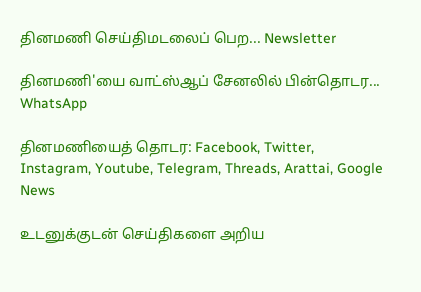தினமணி செய்திமடலைப் பெற... Newsletter

தினமணி'யை வாட்ஸ்ஆப் சேனலில் பின்தொடர... WhatsApp

தினமணியைத் தொடர: Facebook, Twitter, Instagram, Youtube, Telegram, Threads, Arattai, Google News

உடனுக்குடன் செய்திகளை அறிய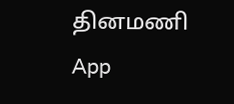தினமணி App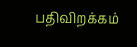பதிவிறக்கம்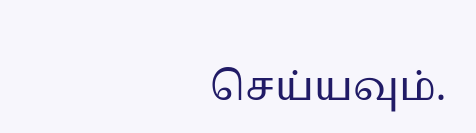செய்யவும்.